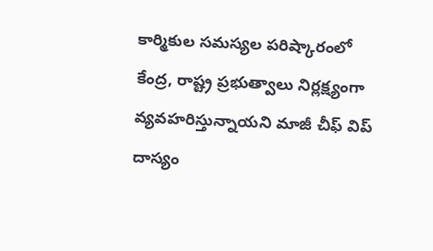కార్మికుల సమస్యల పరిష్కారంలో కేంద్ర, రాష్ట్ర ప్రభుత్వాలు నిర్లక్ష్యంగా వ్యవహరిస్తున్నాయని మాజీ చీఫ్ విప్ దాస్యం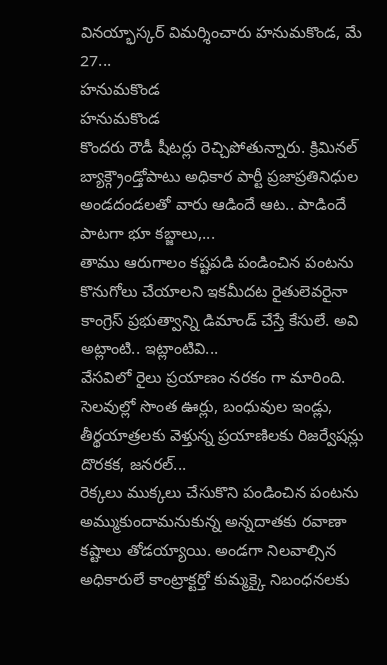వినయ్భాస్కర్ విమర్శించారు హనుమకొండ, మే 27...
హనుమకొండ
హనుమకొండ
కొందరు రౌడీ షీటర్లు రెచ్చిపోతున్నారు. క్రిమినల్ బ్యాక్గ్రౌండ్తోపాటు అధికార పార్టీ ప్రజాప్రతినిధుల అండదండలతో వారు ఆడిందే ఆట.. పాడిందే పాటగా భూ కబ్జాలు,...
తాము ఆరుగాలం కష్టపడి పండించిన పంటను కొనుగోలు చేయాలని ఇకమీదట రైతులెవరైనా కాంగ్రెస్ ప్రభుత్వాన్ని డిమాండ్ చేస్తే కేసులే. అవి అట్లాంటి.. ఇట్లాంటివి...
వేసవిలో రైలు ప్రయాణం నరకం గా మారింది. సెలవుల్లో సొంత ఊర్లు, బంధువుల ఇండ్లు, తీర్థయాత్రలకు వెళ్తున్న ప్రయాణిలకు రిజర్వేషన్లు దొరకక, జనరల్...
రెక్కలు ముక్కలు చేసుకొని పండించిన పంటను అమ్ముకుందామనుకున్న అన్నదాతకు రవాణా కష్టాలు తోడయ్యాయి. అండగా నిలవాల్సిన అధికారులే కాంట్రాక్టర్తో కుమ్మక్కై నిబంధనలకు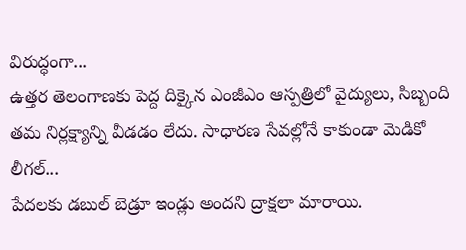విరుద్ధంగా...
ఉత్తర తెలంగాణకు పెద్ద దిక్కైన ఎంజీఎం ఆస్పత్రిలో వైద్యులు, సిబ్బంది తమ నిర్లక్ష్యాన్ని వీడడం లేదు. సాధారణ సేవల్లోనే కాకుండా మెడికో లీగల్...
పేదలకు డబుల్ బెడ్రూ ఇండ్లు అందని ద్రాక్షలా మారాయి.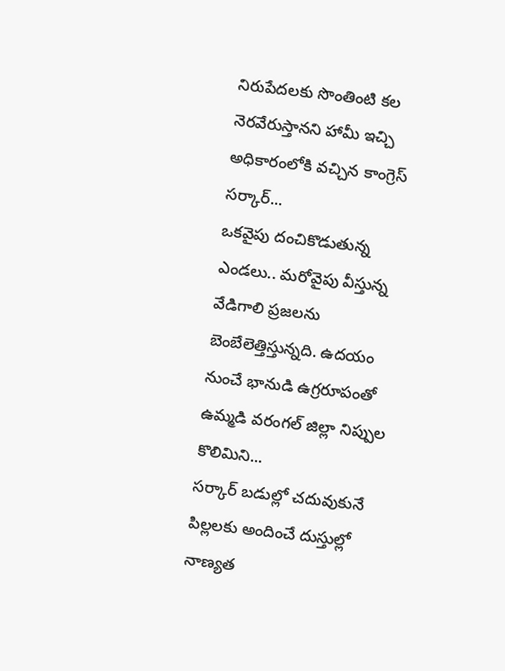నిరుపేదలకు సొంతింటి కల నెరవేరుస్తానని హామీ ఇచ్చి అధికారంలోకి వచ్చిన కాంగ్రెస్ సర్కార్...
ఒకవైపు దంచికొడుతున్న ఎండలు.. మరోవైపు వీస్తున్న వేడిగాలి ప్రజలను బెంబేలెత్తిస్తున్నది. ఉదయం నుంచే భానుడి ఉగ్రరూపంతో ఉమ్మడి వరంగల్ జిల్లా నిప్పుల కొలిమిని...
సర్కార్ బడుల్లో చదువుకునే పిల్లలకు అందించే దుస్తుల్లో నాణ్యత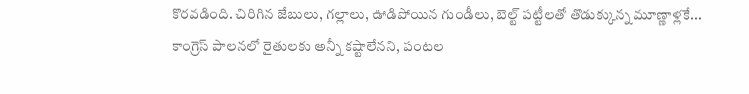కొరవడింది. చిరిగిన జేబులు, గల్లాలు, ఊడిపోయిన గుండీలు, బెల్ట్ పట్టీలతో తొడుక్కున్న మూణ్ణాళ్లకే...
కాంగ్రెస్ పాలనలో రైతులకు అన్నీ కష్టాలేనని, పంటల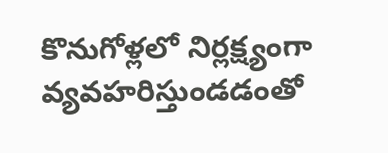కొనుగోళ్లలో నిర్లక్ష్యంగా వ్యవహరిస్తుండడంతో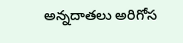అన్నదాతలు అరిగోస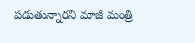పడుతున్నారని మాజీ మంత్రి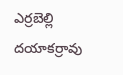ఎర్రబెల్లి దయాకర్రావు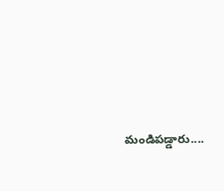మండిపడ్డారు....